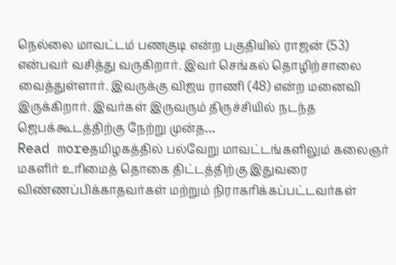நெல்லை மாவட்டம் பணகுடி என்ற பகுதியில் ராஜன் (53) என்பவர் வசித்து வருகிறார். இவர் செங்கல் தொழிற்சாலை வைத்துள்ளார். இவருக்கு விஜய ராணி (48) என்ற மனைவி இருக்கிறார். இவர்கள் இருவரும் திருச்சியில் நடந்த ஜெபக்கூடத்திற்கு நேற்று முன்த…
Read moreதமிழகத்தில் பல்வேறு மாவட்டங்களிலும் கலைஞர் மகளிர் உரிமைத் தொகை திட்டத்திற்கு இதுவரை விண்ணப்பிக்காதவர்கள் மற்றும் நிராகரிக்கப்பட்டவர்கள்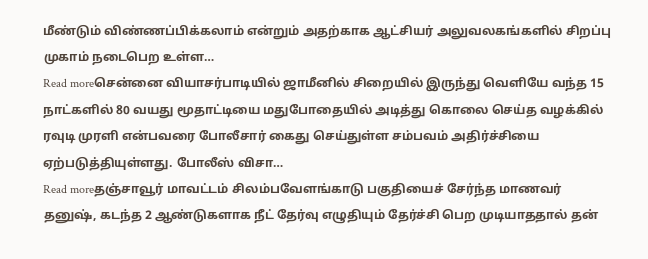மீண்டும் விண்ணப்பிக்கலாம் என்றும் அதற்காக ஆட்சியர் அலுவலகங்களில் சிறப்பு முகாம் நடைபெற உள்ள…
Read moreசென்னை வியாசர்பாடியில் ஜாமீனில் சிறையில் இருந்து வெளியே வந்த 15 நாட்களில் 80 வயது மூதாட்டியை மதுபோதையில் அடித்து கொலை செய்த வழக்கில் ரவுடி முரளி என்பவரை போலீசார் கைது செய்துள்ள சம்பவம் அதிர்ச்சியை ஏற்படுத்தியுள்ளது. போலீஸ் விசா…
Read moreதஞ்சாவூர் மாவட்டம் சிலம்பவேளங்காடு பகுதியைச் சேர்ந்த மாணவர் தனுஷ், கடந்த 2 ஆண்டுகளாக நீட் தேர்வு எழுதியும் தேர்ச்சி பெற முடியாததால் தன்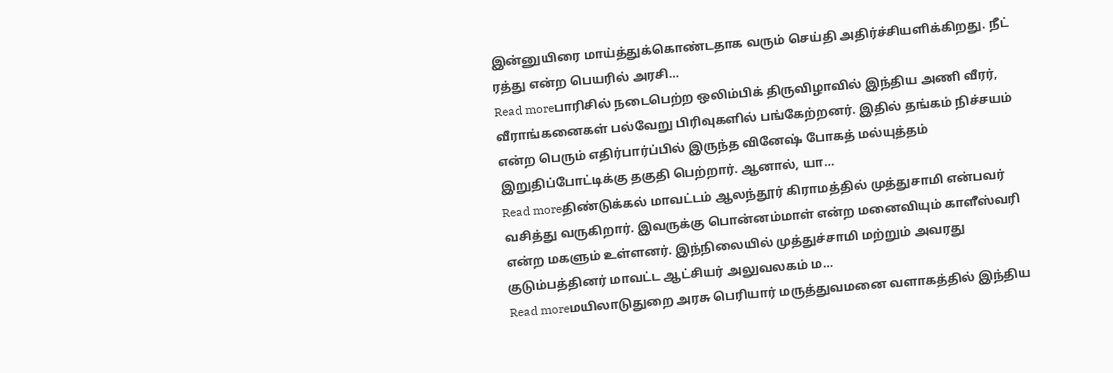இன்னுயிரை மாய்த்துக்கொண்டதாக வரும் செய்தி அதிர்ச்சியளிக்கிறது. நீட் ரத்து என்ற பெயரில் அரசி…
Read moreபாரிசில் நடைபெற்ற ஒலிம்பிக் திருவிழாவில் இந்திய அணி வீரர், வீராங்கனைகள் பல்வேறு பிரிவுகளில் பங்கேற்றனர். இதில் தங்கம் நிச்சயம் என்ற பெரும் எதிர்பார்ப்பில் இருந்த வினேஷ் போகத் மல்யுத்தம் இறுதிப்போட்டிக்கு தகுதி பெற்றார். ஆனால், யா…
Read moreதிண்டுக்கல் மாவட்டம் ஆலந்தூர் கிராமத்தில் முத்துசாமி என்பவர் வசித்து வருகிறார். இவருக்கு பொன்னம்மாள் என்ற மனைவியும் காளீஸ்வரி என்ற மகளும் உள்ளனர். இந்நிலையில் முத்துச்சாமி மற்றும் அவரது குடும்பத்தினர் மாவட்ட ஆட்சியர் அலுவலகம் ம…
Read moreமயிலாடுதுறை அரசு பெரியார் மருத்துவமனை வளாகத்தில் இந்திய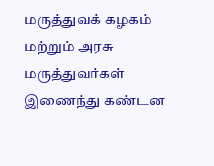மருத்துவக் கழகம் மற்றும் அரசு மருத்துவர்கள் இணைந்து கண்டன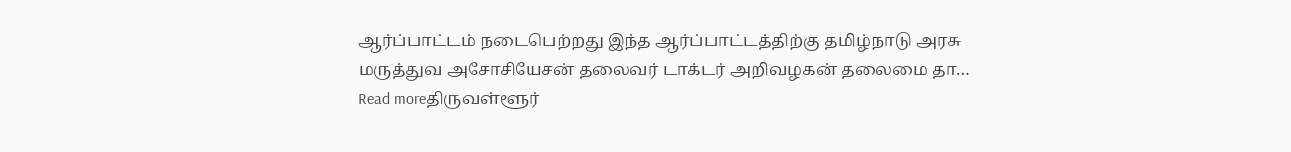ஆர்ப்பாட்டம் நடைபெற்றது இந்த ஆர்ப்பாட்டத்திற்கு தமிழ்நாடு அரசு மருத்துவ அசோசியேசன் தலைவர் டாக்டர் அறிவழகன் தலைமை தா…
Read moreதிருவள்ளூர்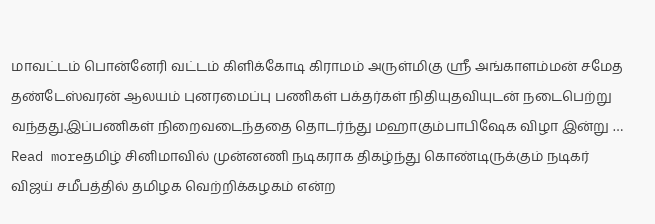மாவட்டம் பொன்னேரி வட்டம் கிளிக்கோடி கிராமம் அருள்மிகு ஸ்ரீ அங்காளம்மன் சமேத தண்டேஸ்வரன் ஆலயம் புனரமைப்பு பணிகள் பக்தர்கள் நிதியுதவியுடன் நடைபெற்று வந்தது.இப்பணிகள் நிறைவடைந்ததை தொடர்ந்து மஹாகும்பாபிஷேக விழா இன்று …
Read moreதமிழ் சினிமாவில் முன்னணி நடிகராக திகழ்ந்து கொண்டிருக்கும் நடிகர் விஜய் சமீபத்தில் தமிழக வெற்றிக்கழகம் என்ற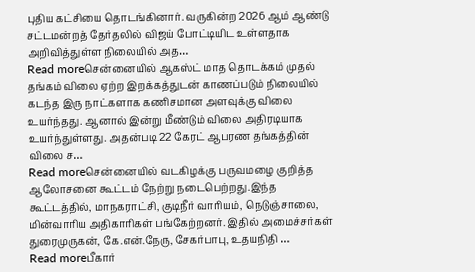புதிய கட்சியை தொடங்கினார். வருகின்ற 2026 ஆம் ஆண்டு சட்டமன்றத் தேர்தலில் விஜய் போட்டியிட உள்ளதாக அறிவித்துள்ள நிலையில் அத…
Read moreசென்னையில் ஆகஸ்ட் மாத தொடக்கம் முதல் தங்கம் விலை ஏற்ற இறக்கத்துடன் காணப்படும் நிலையில் கடந்த இரு நாட்களாக கணிசமான அளவுக்கு விலை உயர்ந்தது. ஆனால் இன்று மீண்டும் விலை அதிரடியாக உயர்ந்துள்ளது. அதன்படி 22 கேரட் ஆபரண தங்கத்தின் விலை ச…
Read moreசென்னையில் வடகிழக்கு பருவமழை குறித்த ஆலோசனை கூட்டம் நேற்று நடைபெற்றது.இந்த கூட்டத்தில், மாநகராட்சி, குடிநீர் வாரியம், நெடுஞ்சாலை, மின்வாரிய அதிகாரிகள் பங்கேற்றனர். இதில் அமைச்சர்கள் துரைமுருகன், கே.என்.நேரு, சேகர்பாபு, உதயநிதி …
Read moreபீகார்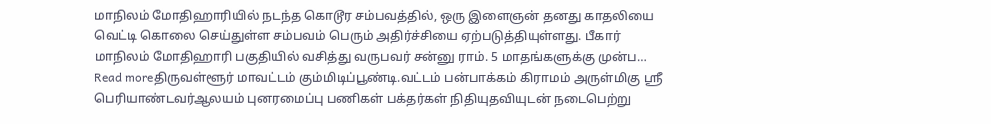மாநிலம் மோதிஹாரியில் நடந்த கொடூர சம்பவத்தில், ஒரு இளைஞன் தனது காதலியை வெட்டி கொலை செய்துள்ள சம்பவம் பெரும் அதிர்ச்சியை ஏற்படுத்தியுள்ளது. பீகார் மாநிலம் மோதிஹாரி பகுதியில் வசித்து வருபவர் சன்னு ராம். 5 மாதங்களுக்கு முன்ப…
Read moreதிருவள்ளூர் மாவட்டம் கும்மிடிப்பூண்டி.வட்டம் பன்பாக்கம் கிராமம் அருள்மிகு ஸ்ரீ பெரியாண்டவர்ஆலயம் புனரமைப்பு பணிகள் பக்தர்கள் நிதியுதவியுடன் நடைபெற்று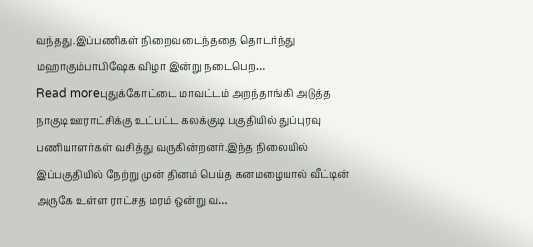வந்தது.இப்பணிகள் நிறைவடைந்ததை தொடர்ந்து மஹாகும்பாபிஷேக விழா இன்று நடைபெற…
Read moreபுதுக்கோட்டை மாவட்டம் அறந்தாங்கி அடுத்த நாகுடி ஊராட்சிக்கு உட்பட்ட கலக்குடி பகுதியில் துப்புரவு பணியாளர்கள் வசித்து வருகின்றனர்.இந்த நிலையில் இப்பகுதியில் நேற்று முன் தினம் பெய்த கனமழையால் வீட்டின் அருகே உள்ள ராட்சத மரம் ஒன்று வ…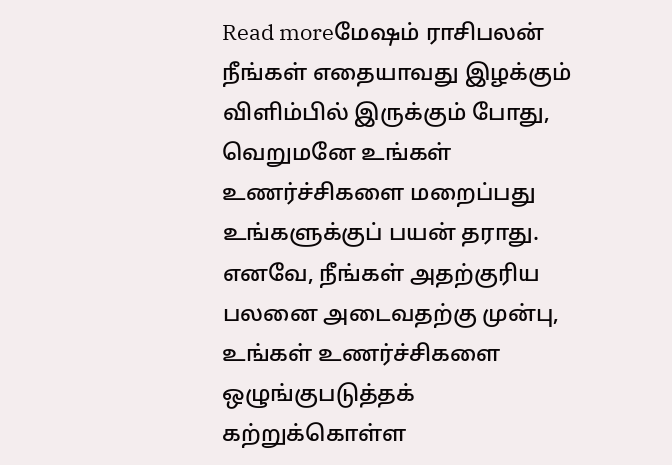Read moreமேஷம் ராசிபலன் நீங்கள் எதையாவது இழக்கும் விளிம்பில் இருக்கும் போது, வெறுமனே உங்கள் உணர்ச்சிகளை மறைப்பது உங்களுக்குப் பயன் தராது. எனவே, நீங்கள் அதற்குரிய பலனை அடைவதற்கு முன்பு, உங்கள் உணர்ச்சிகளை ஒழுங்குபடுத்தக் கற்றுக்கொள்ள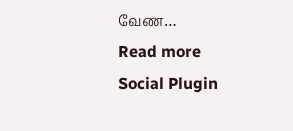வேண…
Read more
Social Plugin